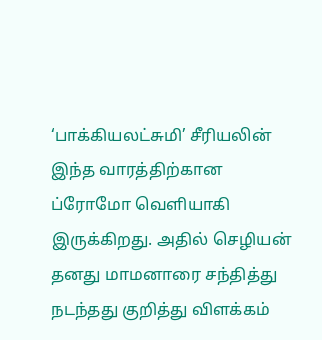‘பாக்கியலட்சுமி’ சீரியலின் இந்த வாரத்திற்கான ப்ரோமோ வெளியாகி இருக்கிறது. அதில் செழியன் தனது மாமனாரை சந்தித்து நடந்தது குறித்து விளக்கம்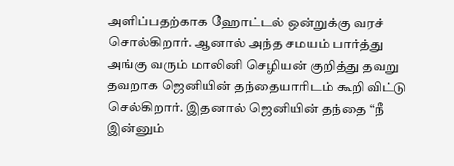அளிப்பதற்காக ஹோட்டல் ஒன்றுக்கு வரச் சொல்கிறார். ஆனால் அந்த சமயம் பார்த்து அங்கு வரும் மாலினி செழியன் குறித்து தவறு தவறாக ஜெனியின் தந்தையாரிடம் கூறி விட்டு செல்கிறார். இதனால் ஜெனியின் தந்தை “நீ இன்னும்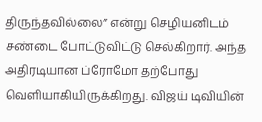திருந்தவில்லை” என்று செழியனிடம் சண்டை போட்டுவிட்டு செல்கிறார். அந்த அதிரடியான ப்ரோமோ தற்போது வெளியாகியிருக்கிறது. விஜய் டிவியின்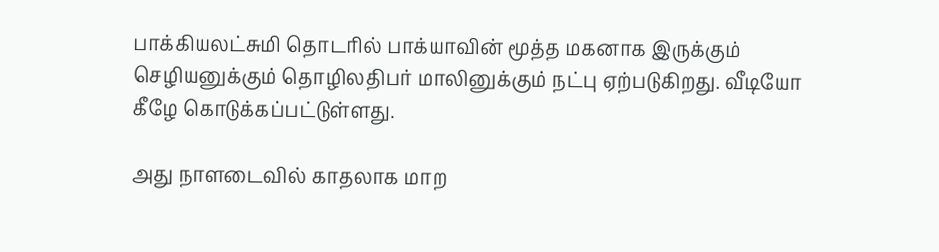பாக்கியலட்சுமி தொடரில் பாக்யாவின் மூத்த மகனாக இருக்கும் செழியனுக்கும் தொழிலதிபர் மாலினுக்கும் நட்பு ஏற்படுகிறது. வீடியோ கீழே கொடுக்கப்பட்டுள்ளது.

அது நாளடைவில் காதலாக மாற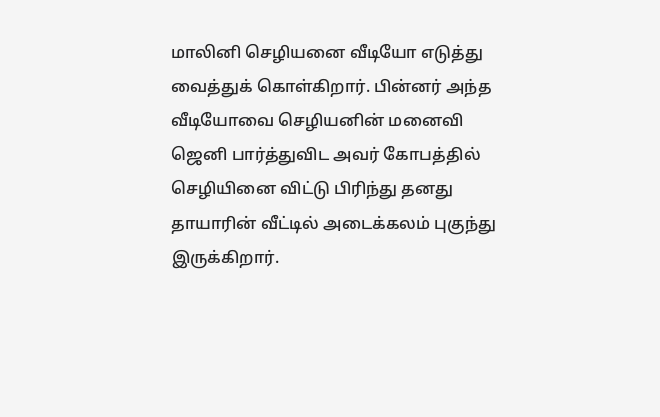மாலினி செழியனை வீடியோ எடுத்து வைத்துக் கொள்கிறார். பின்னர் அந்த வீடியோவை செழியனின் மனைவி ஜெனி பார்த்துவிட அவர் கோபத்தில் செழியினை விட்டு பிரிந்து தனது தாயாரின் வீட்டில் அடைக்கலம் புகுந்து இருக்கிறார்.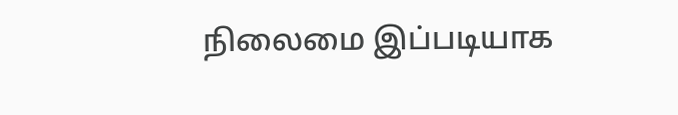நிலைமை இப்படியாக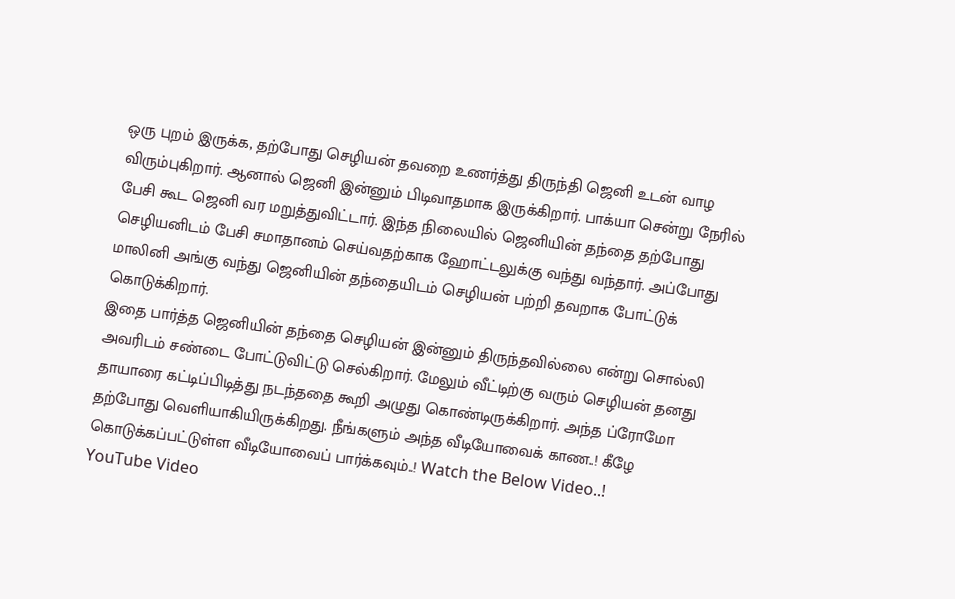ஒரு புறம் இருக்க, தற்போது செழியன் தவறை உணர்த்து திருந்தி ஜெனி உடன் வாழ விரும்புகிறார். ஆனால் ஜெனி இன்னும் பிடிவாதமாக இருக்கிறார். பாக்யா சென்று நேரில் பேசி கூட ஜெனி வர மறுத்துவிட்டார். இந்த நிலையில் ஜெனியின் தந்தை தற்போது செழியனிடம் பேசி சமாதானம் செய்வதற்காக ஹோட்டலுக்கு வந்து வந்தார். அப்போது மாலினி அங்கு வந்து ஜெனியின் தந்தையிடம் செழியன் பற்றி தவறாக போட்டுக் கொடுக்கிறார்.
இதை பார்த்த ஜெனியின் தந்தை செழியன் இன்னும் திருந்தவில்லை என்று சொல்லி அவரிடம் சண்டை போட்டுவிட்டு செல்கிறார். மேலும் வீட்டிற்கு வரும் செழியன் தனது தாயாரை கட்டிப்பிடித்து நடந்ததை கூறி அழுது கொண்டிருக்கிறார். அந்த ப்ரோமோ தற்போது வெளியாகியிருக்கிறது. நீங்களும் அந்த வீடியோவைக் காண..! கீழே கொடுக்கப்பட்டுள்ள வீடியோவைப் பார்க்கவும்..! Watch the Below Video..!
YouTube Video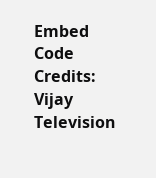Embed Code Credits: Vijay Television